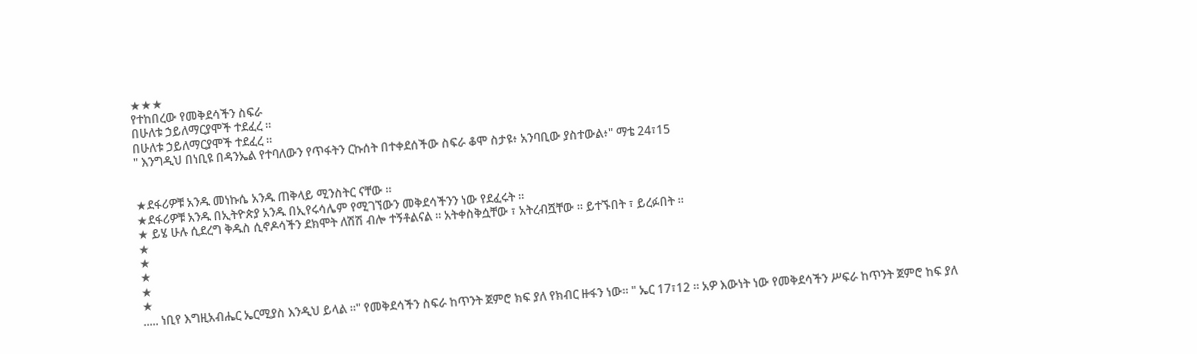★★★
የተከበረው የመቅደሳችን ስፍራ
በሁለቱ ኃይለማርያሞች ተደፈረ ።
በሁለቱ ኃይለማርያሞች ተደፈረ ።
" እንግዲህ በነቢዩ በዳንኤል የተባለውን የጥፋትን ርኩሰት በተቀደሰችው ስፍራ ቆሞ ስታዩ፥ አንባቢው ያስተውል፥" ማቴ 24፣15


★ደፋሪዎቹ አንዱ መነኩሴ አንዱ ጠቅላይ ሚንስትር ናቸው ።
★ደፋሪዎቹ አንዱ በኢትዮጵያ አንዱ በኢየሩሳሌም የሚገኘውን መቅደሳችንን ነው የደፈሩት ።
★ ይሄ ሁሉ ሲደረግ ቅዱስ ሲኖዶሳችን ደክሞት ለሽሽ ብሎ ተኝቶልናል ። አትቀስቅሷቸው ፣ አትረብሿቸው ። ይተኙበት ፣ ይረፉበት ።
★
★
★
★
★
..... ነቢየ እግዚአብሔር ኤርሚያስ እንዲህ ይላል ።" የመቅደሳችን ስፍራ ከጥንት ጀምሮ ክፍ ያለ የክብር ዙፋን ነው። " ኤር 17፣12 ። አዎ እውነት ነው የመቅደሳችን ሥፍራ ከጥንት ጀምሮ ከፍ ያለ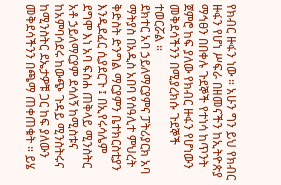የክብር ዙፋን ነው ። አሁን ግን ይህ የክብር ዙፋን የሆነ ሥፍራ በዘመናችን ከኢትዮጵያ ማኅፀን በበቀሉ ጉደኞች የተነሳ ከጥንት ጀምሮ ከፍ ያለው የክብር ዙፋን የሆነውን መቅደሳችንን በሚያረክሱ ጉደኞች ተወርሯል ።
ደክተር አባ ኃይለማርያምና ፓትሪያርክ አባ ማትያስ በአዲስ አበባ የሰዓሊተ ምህረት ቅድስት ድንግል ማርያምን ቤተክርስቲያን እንዲደፈር ሲያደርጉ ፤ በኢየሩሳሌም ደግሞ እነ አባ ፍስሐ ጠቅላይ ሚንስትር አቶ ኃይለማርያም ደሳለኝ ከሚስቱና ከአምባሳደሩ ከውጭ ጉዳይ ሚንስትሩና ከሚንስትር ደኤታዎቹ ጋር ከፍ ያለውን መቅደሳችንን በጫማ ጠቀጠቁት ። ይሄ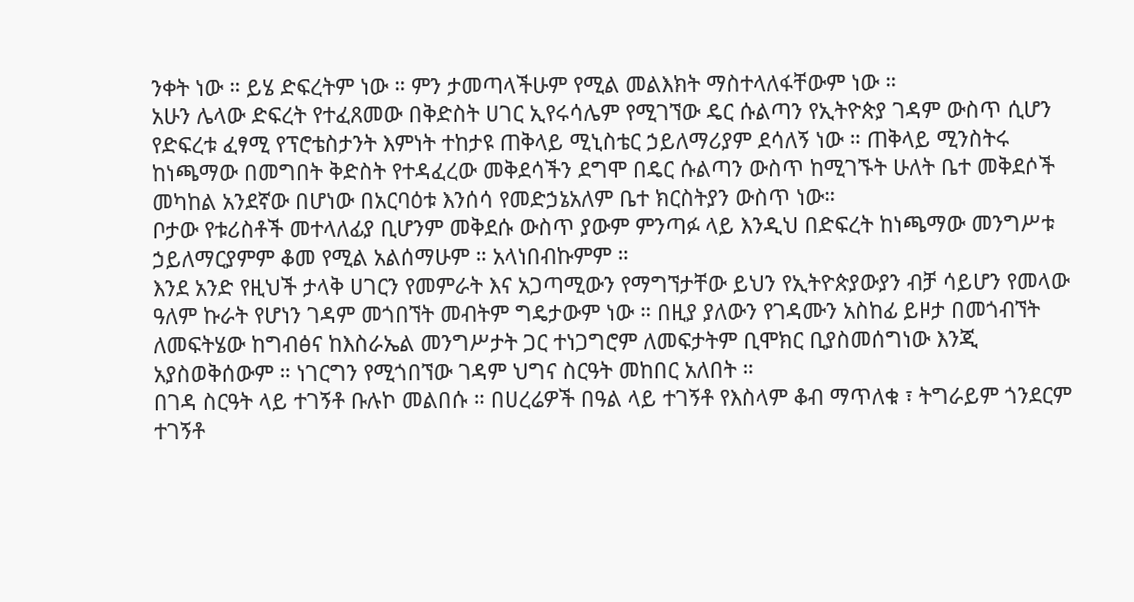ንቀት ነው ። ይሄ ድፍረትም ነው ። ምን ታመጣላችሁም የሚል መልእክት ማስተላለፋቸውም ነው ።
አሁን ሌላው ድፍረት የተፈጸመው በቅድስት ሀገር ኢየሩሳሌም የሚገኘው ዴር ሱልጣን የኢትዮጵያ ገዳም ውስጥ ሲሆን የድፍረቱ ፈፃሚ የፕሮቴስታንት እምነት ተከታዩ ጠቅላይ ሚኒስቴር ኃይለማሪያም ደሳለኝ ነው ። ጠቅላይ ሚንስትሩ ከነጫማው በመግበት ቅድስት የተዳፈረው መቅደሳችን ደግሞ በዴር ሱልጣን ውስጥ ከሚገኙት ሁለት ቤተ መቅደሶች መካከል አንደኛው በሆነው በአርባዕቱ እንሰሳ የመድኃኔአለም ቤተ ክርስትያን ውስጥ ነው።
ቦታው የቱሪስቶች መተላለፊያ ቢሆንም መቅደሱ ውስጥ ያውም ምንጣፉ ላይ እንዲህ በድፍረት ከነጫማው መንግሥቱ ኃይለማርያምም ቆመ የሚል አልሰማሁም ። አላነበብኩምም ።
እንደ አንድ የዚህች ታላቅ ሀገርን የመምራት እና አጋጣሚውን የማግኘታቸው ይህን የኢትዮጵያውያን ብቻ ሳይሆን የመላው ዓለም ኩራት የሆነን ገዳም መጎበኘት መብትም ግዴታውም ነው ። በዚያ ያለውን የገዳሙን አስከፊ ይዞታ በመጎብኘት ለመፍትሄው ከግብፅና ከእስራኤል መንግሥታት ጋር ተነጋግሮም ለመፍታትም ቢሞክር ቢያስመሰግነው እንጂ አያስወቅሰውም ። ነገርግን የሚጎበኘው ገዳም ህግና ስርዓት መከበር አለበት ።
በገዳ ስርዓት ላይ ተገኝቶ ቡሉኮ መልበሱ ። በሀረሬዎች በዓል ላይ ተገኝቶ የእስላም ቆብ ማጥለቁ ፣ ትግራይም ጎንደርም ተገኝቶ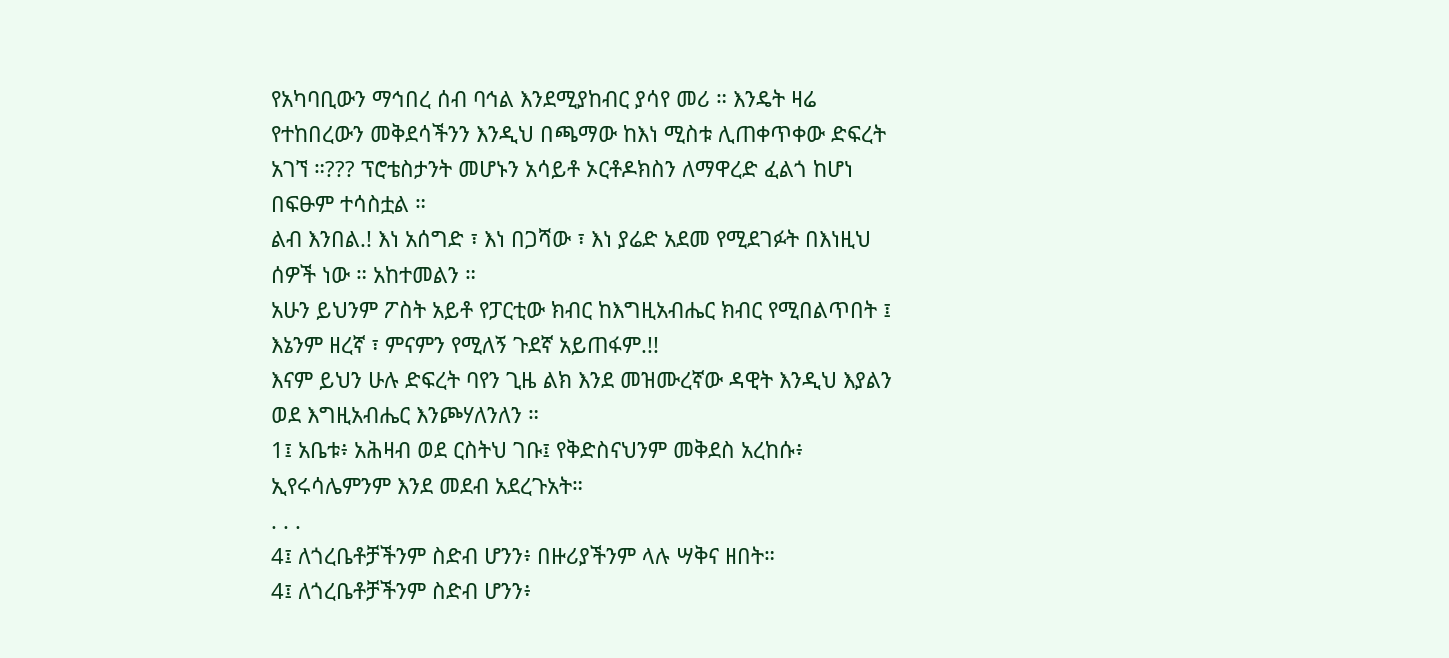የአካባቢውን ማኅበረ ሰብ ባኅል እንደሚያከብር ያሳየ መሪ ። እንዴት ዛሬ የተከበረውን መቅደሳችንን እንዲህ በጫማው ከእነ ሚስቱ ሊጠቀጥቀው ድፍረት አገኘ ።??? ፕሮቴስታንት መሆኑን አሳይቶ ኦርቶዶክስን ለማዋረድ ፈልጎ ከሆነ በፍፁም ተሳስቷል ።
ልብ እንበል.! እነ አሰግድ ፣ እነ በጋሻው ፣ እነ ያሬድ አደመ የሚደገፉት በእነዚህ ሰዎች ነው ። አከተመልን ።
አሁን ይህንም ፖስት አይቶ የፓርቲው ክብር ከእግዚአብሔር ክብር የሚበልጥበት ፤ እኔንም ዘረኛ ፣ ምናምን የሚለኝ ጉደኛ አይጠፋም.!!
እናም ይህን ሁሉ ድፍረት ባየን ጊዜ ልክ እንደ መዝሙረኛው ዳዊት እንዲህ እያልን ወደ እግዚአብሔር እንጮሃለንለን ።
1፤ አቤቱ፥ አሕዛብ ወደ ርስትህ ገቡ፤ የቅድስናህንም መቅደስ አረከሱ፥ ኢየሩሳሌምንም እንደ መደብ አደረጉአት።
. . .
4፤ ለጎረቤቶቻችንም ስድብ ሆንን፥ በዙሪያችንም ላሉ ሣቅና ዘበት።
4፤ ለጎረቤቶቻችንም ስድብ ሆንን፥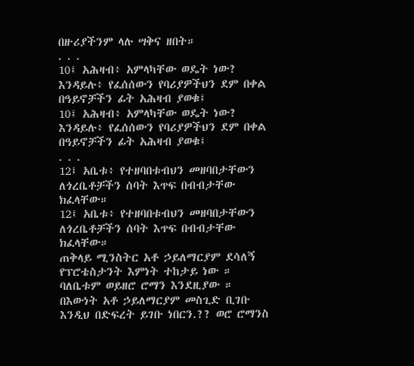በዙሪያችንም ላሉ ሣቅና ዘበት።
. . .
10፤ አሕዛብ፥ አምላካቸው ወዴት ነው? እንዳይሉ፥ የፈሰሰውን የባሪያዎችህን ደም በቀል በዓይኖቻችን ፊት አሕዛብ ያወቁ፤
10፤ አሕዛብ፥ አምላካቸው ወዴት ነው? እንዳይሉ፥ የፈሰሰውን የባሪያዎችህን ደም በቀል በዓይኖቻችን ፊት አሕዛብ ያወቁ፤
. . .
12፤ አቤቱ፥ የተዘባበቱብህን መዘባበታቸውን ለጎረቤቶቻችን ሰባት እጥፍ በብብታቸው ክፈላቸው።
12፤ አቤቱ፥ የተዘባበቱብህን መዘባበታቸውን ለጎረቤቶቻችን ሰባት እጥፍ በብብታቸው ክፈላቸው።
ጠቅላይ ሚንስትር አቶ ኃይለማርያም ደሳለኝ የፕሮቴስታንት እምነት ተከታይ ነው ። ባለቤቱም ወይዘሮ ሮማን እንደዚያው ። በእውነት አቶ ኃይለማርያም መስጊድ ቢገቡ እንዲህ በድፍረት ይገቡ ነበርን.?? ወሮ ሮማንስ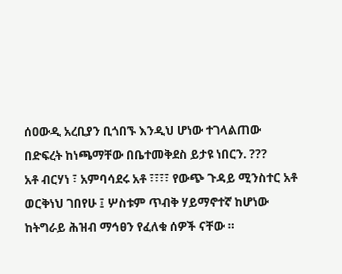ሰዐውዲ አረቢያን ቢጎበኙ እንዲህ ሆነው ተገላልጠው በድፍረት ከነጫማቸው በቤተመቅደስ ይታዩ ነበርን. ???
አቶ ብርሃነ ፣ አምባሳደሩ አቶ ፣፣፣፣ የውጭ ጉዳይ ሚንስተር አቶ ወርቅነህ ገበየሁ ፤ ሦስቱም ጥብቅ ሃይማኖተኛ ከሆነው ከትግራይ ሕዝብ ማኅፀን የፈለቁ ሰዎች ናቸው ።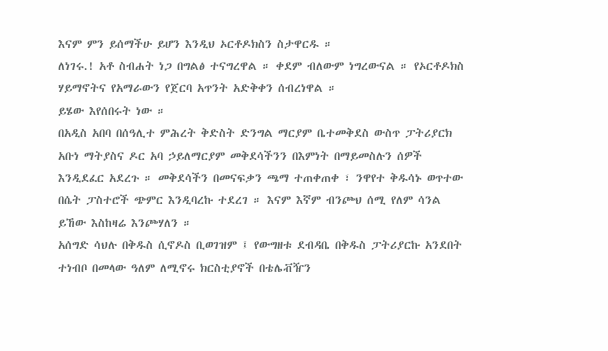እናም ምን ይሰማችሁ ይሆን እንዲህ ኦርቶዶክስን ስታዋርዱ ።
ለነገሩ.! አቶ ስብሐት ነጋ በግልፅ ተናግረዋል ። ቀደም ብለውም ነግረውናል ። የኦርቶዶክስ ሃይማኖትና የአማራውን የጀርባ አጥንት አድቅቀን ሰብረነዋል ።
ይሄው እየሰበሩት ነው ።
በአዲስ አበባ በሰዓሊተ ምሕረት ቅድስት ድንግል ማርያም ቤተመቅደስ ውስጥ ፓትሪያርክ አቡነ ማትያስና ዶር አባ ኃይለማርያም መቅደሳችንን በእምነት በማይመስሉን ሰዎች እንዲደፈር አደረጉ ። መቅደሳችን በመናፍቃን ጫማ ተጠቀጠቀ ፣ ንዋየተ ቅዱሳኑ ወጥተው በሴት ፓስተሮች ጭምር እንዲባረኩ ተደረገ ። እናም እኛም ብንጮህ ሰሚ የለም ሳንል ይኸው እስከዛሬ እንጮሃለን ።
አሰግድ ሳህሉ በቅዱስ ሲኖዶስ ቢወገዝም ፤ የውግዘቱ ደብዳቤ በቅዱስ ፓትሪያርኩ አንደበት ተነብቦ በመላው ዓለም ለሚኖሩ ክርስቲያኖች በቴሌቭዥን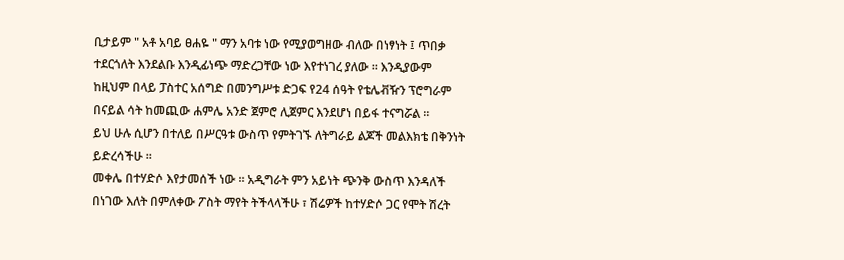ቢታይም " አቶ አባይ ፀሐዬ " ማን አባቱ ነው የሚያወግዘው ብለው በነፃነት ፤ ጥበቃ ተደርጎለት እንደልቡ እንዲፊነጭ ማድረጋቸው ነው እየተነገረ ያለው ። እንዲያውም ከዚህም በላይ ፓስተር አሰግድ በመንግሥቱ ድጋፍ የ24 ሰዓት የቴሌቭዥን ፕሮግራም በናይል ሳት ከመጪው ሐምሌ አንድ ጀምሮ ሊጀምር እንደሆነ በይፋ ተናግሯል ።
ይህ ሁሉ ሲሆን በተለይ በሥርዓቱ ውስጥ የምትገኙ ለትግራይ ልጆች መልእክቴ በቅንነት ይድረሳችሁ ።
መቀሌ በተሃድሶ እየታመሰች ነው ። አዲግራት ምን አይነት ጭንቅ ውስጥ እንዳለች በነገው እለት በምለቀው ፖስት ማየት ትችላላችሁ ፣ ሽሬዎች ከተሃድሶ ጋር የሞት ሽረት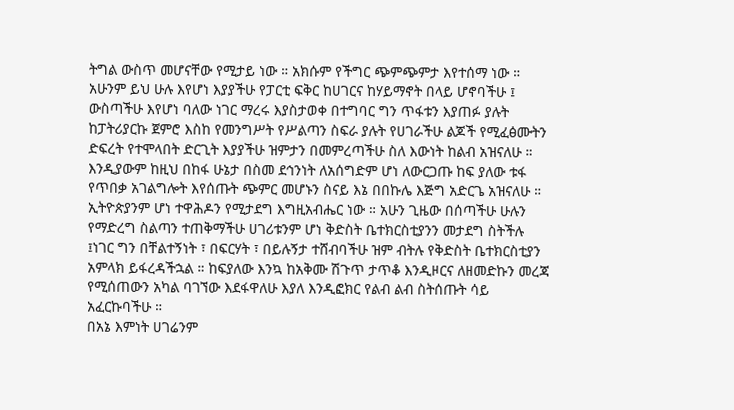ትግል ውስጥ መሆናቸው የሚታይ ነው ። አክሱም የችግር ጭምጭምታ እየተሰማ ነው ። አሁንም ይህ ሁሉ እየሆነ እያያችሁ የፓርቲ ፍቅር ከሀገርና ከሃይማኖት በላይ ሆኖባችሁ ፤ ውስጣችሁ እየሆነ ባለው ነገር ማረሩ እያስታወቀ በተግባር ግን ጥፋቱን እያጠፉ ያሉት ከፓትሪያርኩ ጀምሮ እስከ የመንግሥት የሥልጣን ስፍራ ያሉት የሀገራችሁ ልጆች የሚፈፅሙትን ድፍረት የተሞላበት ድርጊት እያያችሁ ዝምታን በመምረጣችሁ ስለ እውነት ከልብ አዝናለሁ ።
እንዲያውም ከዚህ በከፋ ሁኔታ በስመ ደኅንነት ለአሰግድም ሆነ ለውርጋጡ ከፍ ያለው ቱፋ የጥበቃ አገልግሎት እየሰጡት ጭምር መሆኑን ስናይ እኔ በበኩሌ እጅግ አድርጌ አዝናለሁ ።
ኢትዮጵያንም ሆነ ተዋሕዶን የሚታደግ እግዚአብሔር ነው ። አሁን ጊዜው በሰጣችሁ ሁሉን የማድረግ ስልጣን ተጠቅማችሁ ሀገሪቱንም ሆነ ቅድስት ቤተክርስቲያንን መታደግ ስትችሉ ፤ነገር ግን በቸልተኝነት ፣ በፍርሃት ፣ በይሉኝታ ተሸብባችሁ ዝም ብትሉ የቅድስት ቤተክርስቲያን አምላክ ይፋረዳችኋል ። ከፍያለው እንኳ ከአቅሙ ሽጉጥ ታጥቆ እንዲዞርና ለዘመድኩን መረጃ የሚሰጠውን አካል ባገኘው እደፋዋለሁ እያለ እንዲፎክር የልብ ልብ ስትሰጡት ሳይ አፈርኩባችሁ ።
በአኔ እምነት ሀገሬንም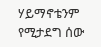ሃይማኖቴንም የሚታደግ ሰው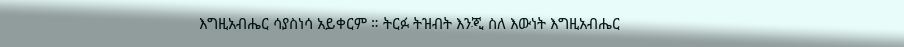እግዚአብሔር ሳያስነሳ አይቀርም ። ትርፉ ትዝብት እንጂ ስለ እውነት እግዚአብሔር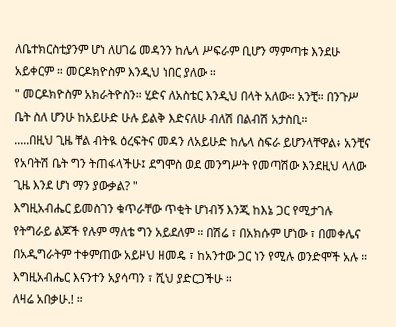ለቤተክርስቲያንም ሆነ ለሀገሬ መዳንን ከሌላ ሥፍራም ቢሆን ማምጣቱ እንደሁ አይቀርም ። መርዶክዮስም እንዲህ ነበር ያለው ።
" መርዶክዮስም አክራትዮስን። ሂድና ለአስቴር እንዲህ በላት አለው። አንቺ። በንጉሥ ቤት ስለ ሆንሁ ከአይሁድ ሁሉ ይልቅ እድናለሁ ብለሽ በልብሽ አታስቢ።
.....በዚህ ጊዜ ቸል ብትዪ ዕረፍትና መዳን ለአይሁድ ከሌላ ስፍራ ይሆንላቸዋል፥ አንቺና የአባትሽ ቤት ግን ትጠፋላችሁ፤ ደግሞስ ወደ መንግሥት የመጣሽው እንደዚህ ላለው ጊዜ እንደ ሆነ ማን ያውቃል? "
እግዚአብሔር ይመስገን ቁጥራቸው ጥቂት ሆነብኝ እንጂ ከእኔ ጋር የሚታገሉ የትግራይ ልጆች የሉም ማለቴ ግን አይደለም ። በሽሬ ፣ በአክሱም ሆነው ፣ በመቀሌና በአዲግራትም ተቀምጠው አይዞህ ዘመዴ ፣ ከአንተው ጋር ነን የሚሉ ወንድሞች አሉ ። እግዚአብሔር እናንተን አያሳጣን ፣ ሺህ ያድርጋችሁ ።
ለዛሬ አበቃሁ.! ።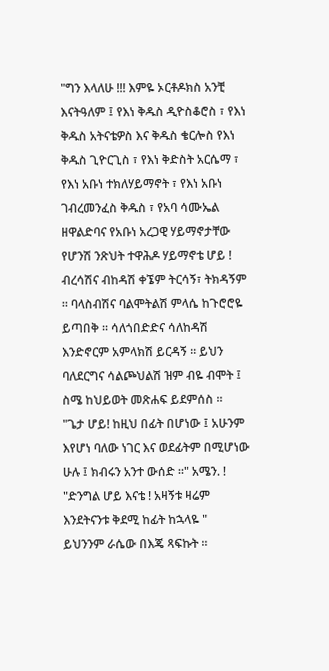"ግን እላለሁ !!! እምዬ ኦርቶዶክስ አንቺ እናትዓለም ፤ የእነ ቅዱስ ዲዮስቆሮስ ፣ የእነ ቅዱስ አትናቴዎስ እና ቅዱስ ቄርሎስ የእነ ቅዱስ ጊዮርጊስ ፣ የእነ ቅድስት አርሴማ ፣ የእነ አቡነ ተክለሃይማኖት ፣ የእነ አቡነ ገብረመንፈስ ቅዱስ ፣ የአባ ሳሙኤል ዘዋልድባና የአቡነ አረጋዊ ሃይማኖታቸው የሆንሽ ንጽህት ተዋሕዶ ሃይማኖቴ ሆይ ! ብረሳሽና ብከዳሽ ቀኜም ትርሳኝ፣ ትክዳኝም ። ባላስብሽና ባልሞትልሽ ምላሴ ከጉሮሮዬ ይጣበቅ ። ሳለጎበድድና ሳለከዳሽ እንድኖርም አምላክሽ ይርዳኝ ። ይህን ባለደርግና ሳልጮህልሽ ዝም ብዬ ብሞት ፤ ስሜ ከህይወት መጽሐፍ ይደምሰስ ።
"ጌታ ሆይ! ከዚህ በፊት በሆነው ፤ አሁንም እየሆነ ባለው ነገር እና ወደፊትም በሚሆነው ሁሉ ፤ ክብሩን አንተ ውሰድ ።" አሜን. !
"ድንግል ሆይ እናቴ ! አዛኝቱ ዛሬም እንደትናንቱ ቅደሚ ከፊት ከኋላዬ "
ይህንንም ራሴው በእጄ ጻፍኩት ።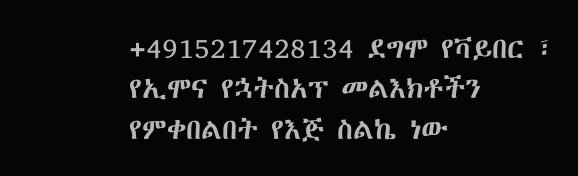+4915217428134 ደግሞ የቫይበር ፣ የኢሞና የኋትስአፕ መልእክቶችን የምቀበልበት የእጅ ስልኬ ነው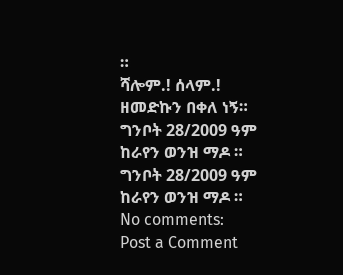።
ሻሎም.! ሰላም.!
ዘመድኩን በቀለ ነኝ።
ግንቦት 28/2009 ዓም
ከራየን ወንዝ ማዶ ።
ግንቦት 28/2009 ዓም
ከራየን ወንዝ ማዶ ።
No comments:
Post a Comment